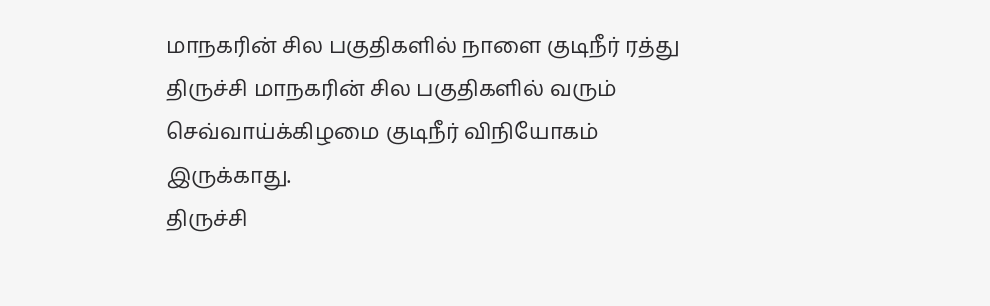மாநகரின் சில பகுதிகளில் நாளை குடிநீர் ரத்து
திருச்சி மாநகரின் சில பகுதிகளில் வரும் செவ்வாய்க்கிழமை குடிநீர் விநியோகம் இருக்காது.
திருச்சி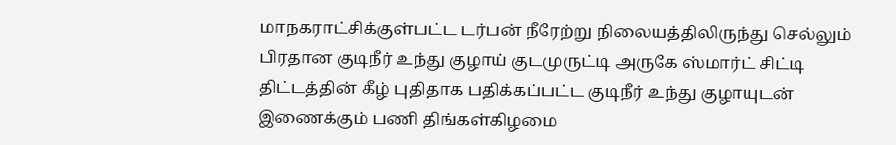மாநகராட்சிக்குள்பட்ட டர்பன் நீரேற்று நிலையத்திலிருந்து செல்லும் பிரதான குடிநீர் உந்து குழாய் குடமுருட்டி அருகே ஸ்மார்ட் சிட்டி திட்டத்தின் கீழ் புதிதாக பதிக்கப்பட்ட குடிநீர் உந்து குழாயுடன் இணைக்கும் பணி திங்கள்கிழமை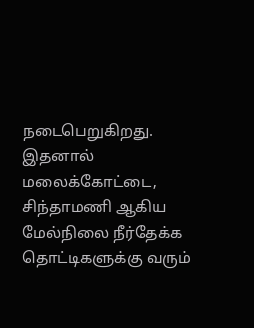நடைபெறுகிறது.
இதனால் மலைக்கோட்டை, சிந்தாமணி ஆகிய மேல்நிலை நீர்தேக்க தொட்டிகளுக்கு வரும்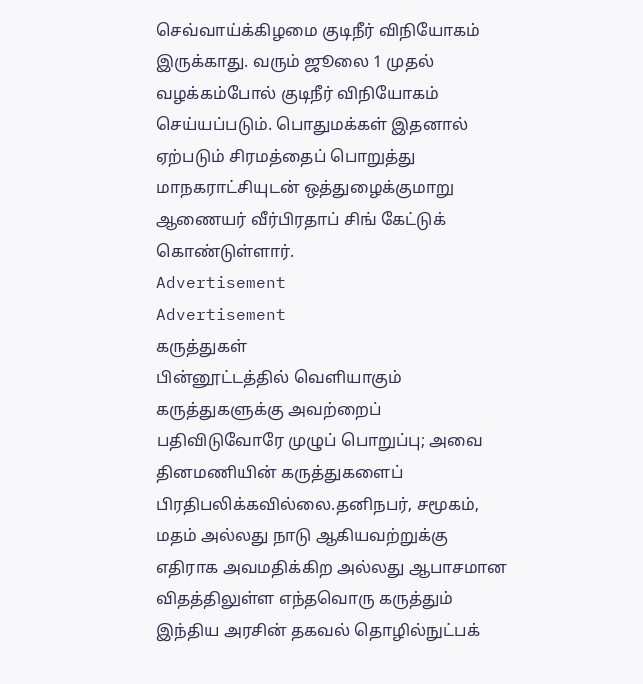செவ்வாய்க்கிழமை குடிநீர் விநியோகம் இருக்காது. வரும் ஜூலை 1 முதல் வழக்கம்போல் குடிநீர் விநியோகம் செய்யப்படும். பொதுமக்கள் இதனால் ஏற்படும் சிரமத்தைப் பொறுத்து மாநகராட்சியுடன் ஒத்துழைக்குமாறு ஆணையர் வீர்பிரதாப் சிங் கேட்டுக் கொண்டுள்ளார்.
Advertisement
Advertisement
கருத்துகள்
பின்னூட்டத்தில் வெளியாகும் கருத்துகளுக்கு அவற்றைப் பதிவிடுவோரே முழுப் பொறுப்பு; அவை தினமணியின் கருத்துகளைப் பிரதிபலிக்கவில்லை.தனிநபர், சமூகம், மதம் அல்லது நாடு ஆகியவற்றுக்கு எதிராக அவமதிக்கிற அல்லது ஆபாசமான விதத்திலுள்ள எந்தவொரு கருத்தும் இந்திய அரசின் தகவல் தொழில்நுட்பக்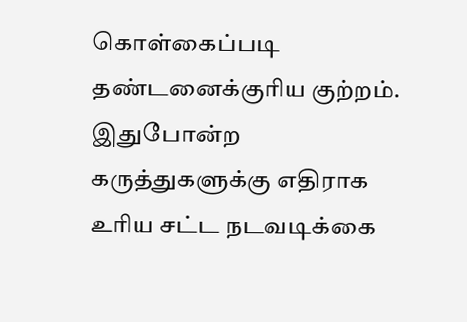கொள்கைப்படி தண்டனைக்குரிய குற்றம். இதுபோன்ற கருத்துகளுக்கு எதிராக உரிய சட்ட நடவடிக்கை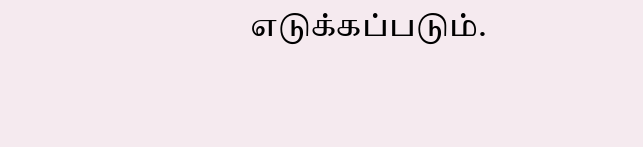எடுக்கப்படும்.